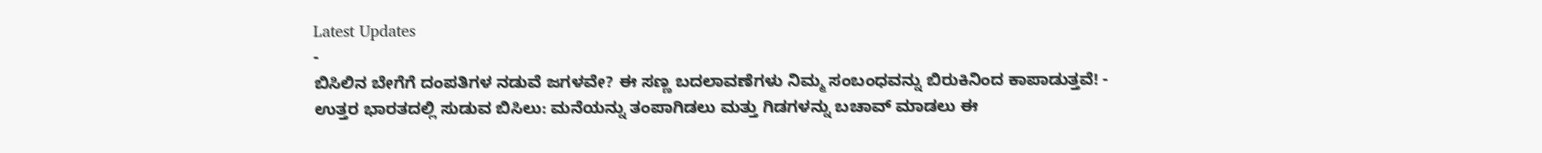Latest Updates
-
ಬಿಸಿಲಿನ ಬೇಗೆಗೆ ದಂಪತಿಗಳ ನಡುವೆ ಜಗಳವೇ? ಈ ಸಣ್ಣ ಬದಲಾವಣೆಗಳು ನಿಮ್ಮ ಸಂಬಂಧವನ್ನು ಬಿರುಕಿನಿಂದ ಕಾಪಾಡುತ್ತವೆ! -
ಉತ್ತರ ಭಾರತದಲ್ಲಿ ಸುಡುವ ಬಿಸಿಲು: ಮನೆಯನ್ನು ತಂಪಾಗಿಡಲು ಮತ್ತು ಗಿಡಗಳನ್ನು ಬಚಾವ್ ಮಾಡಲು ಈ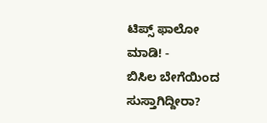ಟಿಪ್ಸ್ ಫಾಲೋ ಮಾಡಿ! -
ಬಿಸಿಲ ಬೇಗೆಯಿಂದ ಸುಸ್ತಾಗಿದ್ದೀರಾ?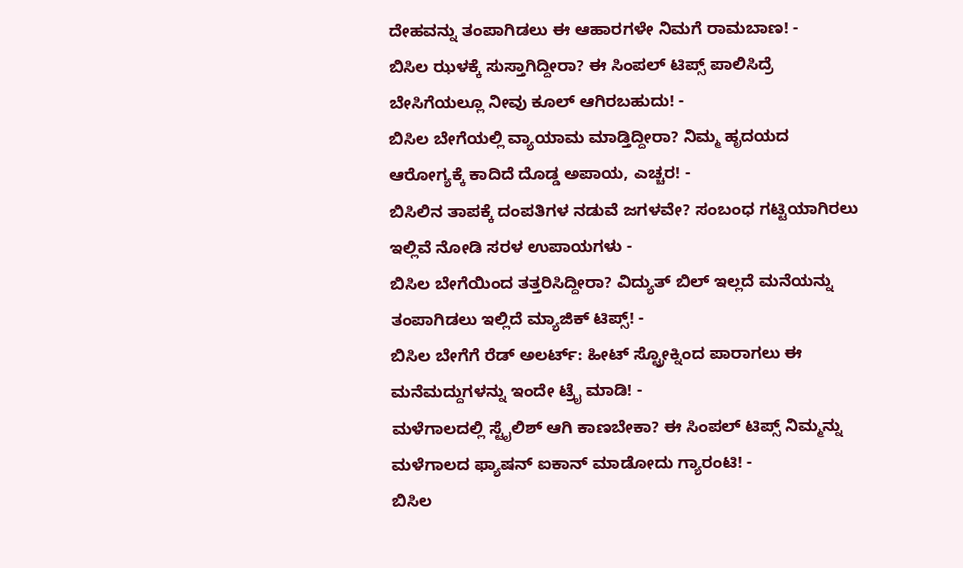ದೇಹವನ್ನು ತಂಪಾಗಿಡಲು ಈ ಆಹಾರಗಳೇ ನಿಮಗೆ ರಾಮಬಾಣ! -
ಬಿಸಿಲ ಝಳಕ್ಕೆ ಸುಸ್ತಾಗಿದ್ದೀರಾ? ಈ ಸಿಂಪಲ್ ಟಿಪ್ಸ್ ಪಾಲಿಸಿದ್ರೆ ಬೇಸಿಗೆಯಲ್ಲೂ ನೀವು ಕೂಲ್ ಆಗಿರಬಹುದು! -
ಬಿಸಿಲ ಬೇಗೆಯಲ್ಲಿ ವ್ಯಾಯಾಮ ಮಾಡ್ತಿದ್ದೀರಾ? ನಿಮ್ಮ ಹೃದಯದ ಆರೋಗ್ಯಕ್ಕೆ ಕಾದಿದೆ ದೊಡ್ಡ ಅಪಾಯ, ಎಚ್ಚರ! -
ಬಿಸಿಲಿನ ತಾಪಕ್ಕೆ ದಂಪತಿಗಳ ನಡುವೆ ಜಗಳವೇ? ಸಂಬಂಧ ಗಟ್ಟಿಯಾಗಿರಲು ಇಲ್ಲಿವೆ ನೋಡಿ ಸರಳ ಉಪಾಯಗಳು -
ಬಿಸಿಲ ಬೇಗೆಯಿಂದ ತತ್ತರಿಸಿದ್ದೀರಾ? ವಿದ್ಯುತ್ ಬಿಲ್ ಇಲ್ಲದೆ ಮನೆಯನ್ನು ತಂಪಾಗಿಡಲು ಇಲ್ಲಿದೆ ಮ್ಯಾಜಿಕ್ ಟಿಪ್ಸ್! -
ಬಿಸಿಲ ಬೇಗೆಗೆ ರೆಡ್ ಅಲರ್ಟ್: ಹೀಟ್ ಸ್ಟ್ರೋಕ್ನಿಂದ ಪಾರಾಗಲು ಈ ಮನೆಮದ್ದುಗಳನ್ನು ಇಂದೇ ಟ್ರೈ ಮಾಡಿ! -
ಮಳೆಗಾಲದಲ್ಲಿ ಸ್ಟೈಲಿಶ್ ಆಗಿ ಕಾಣಬೇಕಾ? ಈ ಸಿಂಪಲ್ ಟಿಪ್ಸ್ ನಿಮ್ಮನ್ನು ಮಳೆಗಾಲದ ಫ್ಯಾಷನ್ ಐಕಾನ್ ಮಾಡೋದು ಗ್ಯಾರಂಟಿ! -
ಬಿಸಿಲ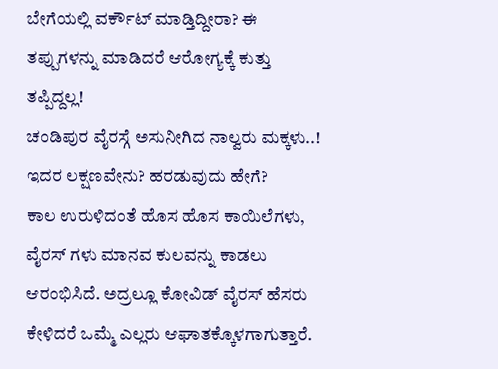ಬೇಗೆಯಲ್ಲಿ ವರ್ಕೌಟ್ ಮಾಡ್ತಿದ್ದೀರಾ? ಈ ತಪ್ಪುಗಳನ್ನು ಮಾಡಿದರೆ ಆರೋಗ್ಯಕ್ಕೆ ಕುತ್ತು ತಪ್ಪಿದ್ದಲ್ಲ!
ಚಂಡಿಪುರ ವೈರಸ್ಗೆ ಅಸುನೀಗಿದ ನಾಲ್ವರು ಮಕ್ಕಳು..! ಇದರ ಲಕ್ಷಣವೇನು? ಹರಡುವುದು ಹೇಗೆ?
ಕಾಲ ಉರುಳಿದಂತೆ ಹೊಸ ಹೊಸ ಕಾಯಿಲೆಗಳು, ವೈರಸ್ ಗಳು ಮಾನವ ಕುಲವನ್ನು ಕಾಡಲು ಆರಂಭಿಸಿದೆ. ಅದ್ರಲ್ಲೂ ಕೋವಿಡ್ ವೈರಸ್ ಹೆಸರು ಕೇಳಿದರೆ ಒಮ್ಮೆ ಎಲ್ಲರು ಆಘಾತಕ್ಕೊಳಗಾಗುತ್ತಾರೆ.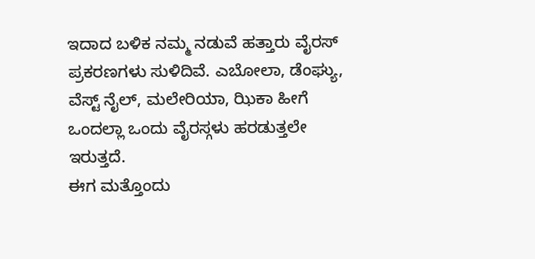ಇದಾದ ಬಳಿಕ ನಮ್ಮ ನಡುವೆ ಹತ್ತಾರು ವೈರಸ್ ಪ್ರಕರಣಗಳು ಸುಳಿದಿವೆ. ಎಬೋಲಾ, ಡೆಂಘ್ಯು, ವೆಸ್ಟ್ ನೈಲ್, ಮಲೇರಿಯಾ, ಝಿಕಾ ಹೀಗೆ ಒಂದಲ್ಲಾ ಒಂದು ವೈರಸ್ಗಳು ಹರಡುತ್ತಲೇ ಇರುತ್ತದೆ.
ಈಗ ಮತ್ತೊಂದು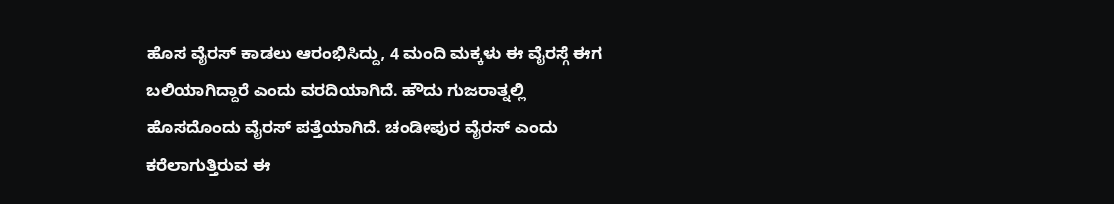ಹೊಸ ವೈರಸ್ ಕಾಡಲು ಆರಂಭಿಸಿದ್ದು, 4 ಮಂದಿ ಮಕ್ಕಳು ಈ ವೈರಸ್ಗೆ ಈಗ ಬಲಿಯಾಗಿದ್ದಾರೆ ಎಂದು ವರದಿಯಾಗಿದೆ. ಹೌದು ಗುಜರಾತ್ನಲ್ಲಿ ಹೊಸದೊಂದು ವೈರಸ್ ಪತ್ತೆಯಾಗಿದೆ. ಚಂಡೀಪುರ ವೈರಸ್ ಎಂದು ಕರೆಲಾಗುತ್ತಿರುವ ಈ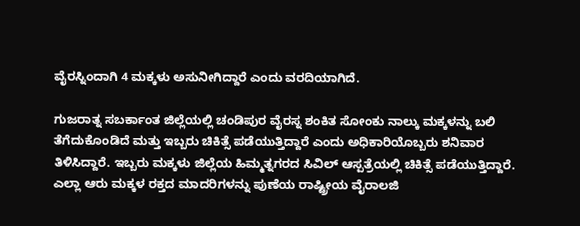ವೈರಸ್ನಿಂದಾಗಿ 4 ಮಕ್ಕಳು ಅಸುನೀಗಿದ್ದಾರೆ ಎಂದು ವರದಿಯಾಗಿದೆ.

ಗುಜರಾತ್ನ ಸಬರ್ಕಾಂತ ಜಿಲ್ಲೆಯಲ್ಲಿ ಚಂಡಿಪುರ ವೈರಸ್ನ ಶಂಕಿತ ಸೋಂಕು ನಾಲ್ಕು ಮಕ್ಕಳನ್ನು ಬಲಿ ತೆಗೆದುಕೊಂಡಿದೆ ಮತ್ತು ಇಬ್ಬರು ಚಿಕಿತ್ಸೆ ಪಡೆಯುತ್ತಿದ್ದಾರೆ ಎಂದು ಅಧಿಕಾರಿಯೊಬ್ಬರು ಶನಿವಾರ ತಿಳಿಸಿದ್ದಾರೆ. ಇಬ್ಬರು ಮಕ್ಕಳು ಜಿಲ್ಲೆಯ ಹಿಮ್ಮತ್ನಗರದ ಸಿವಿಲ್ ಆಸ್ಪತ್ರೆಯಲ್ಲಿ ಚಿಕಿತ್ಸೆ ಪಡೆಯುತ್ತಿದ್ದಾರೆ.
ಎಲ್ಲಾ ಆರು ಮಕ್ಕಳ ರಕ್ತದ ಮಾದರಿಗಳನ್ನು ಪುಣೆಯ ರಾಷ್ಟ್ರೀಯ ವೈರಾಲಜಿ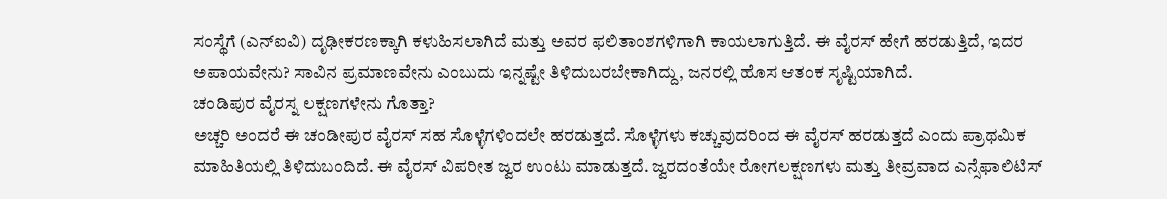ಸಂಸ್ಥೆಗೆ (ಎನ್ಐವಿ) ದೃಢೀಕರಣಕ್ಕಾಗಿ ಕಳುಹಿಸಲಾಗಿದೆ ಮತ್ತು ಅವರ ಫಲಿತಾಂಶಗಳಿಗಾಗಿ ಕಾಯಲಾಗುತ್ತಿದೆ. ಈ ವೈರಸ್ ಹೇಗೆ ಹರಡುತ್ತಿದೆ, ಇದರ ಅಪಾಯವೇನು? ಸಾವಿನ ಪ್ರಮಾಣವೇನು ಎಂಬುದು ಇನ್ನಷ್ಟೇ ತಿಳಿದುಬರಬೇಕಾಗಿದ್ದು, ಜನರಲ್ಲಿ ಹೊಸ ಆತಂಕ ಸೃಷ್ಟಿಯಾಗಿದೆ.
ಚಂಡಿಪುರ ವೈರಸ್ನ ಲಕ್ಷಣಗಳೇನು ಗೊತ್ತಾ?
ಅಚ್ಚರಿ ಅಂದರೆ ಈ ಚಂಡೀಪುರ ವೈರಸ್ ಸಹ ಸೊಳ್ಳೆಗಳಿಂದಲೇ ಹರಡುತ್ತದೆ. ಸೊಳ್ಳೆಗಳು ಕಚ್ಚುವುದರಿಂದ ಈ ವೈರಸ್ ಹರಡುತ್ತದೆ ಎಂದು ಪ್ರಾಥಮಿಕ ಮಾಹಿತಿಯಲ್ಲಿ ತಿಳಿದುಬಂದಿದೆ. ಈ ವೈರಸ್ ವಿಪರೀತ ಜ್ವರ ಉಂಟು ಮಾಡುತ್ತದೆ. ಜ್ವರದಂತೆಯೇ ರೋಗಲಕ್ಷಣಗಳು ಮತ್ತು ತೀವ್ರವಾದ ಎನ್ಸೆಫಾಲಿಟಿಸ್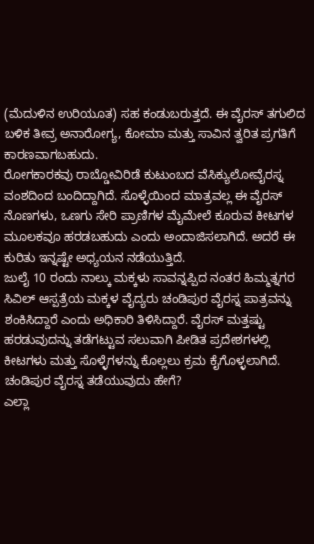(ಮೆದುಳಿನ ಉರಿಯೂತ) ಸಹ ಕಂಡುಬರುತ್ತದೆ. ಈ ವೈರಸ್ ತಗುಲಿದ ಬಳಿಕ ತೀವ್ರ ಅನಾರೋಗ್ಯ, ಕೋಮಾ ಮತ್ತು ಸಾವಿನ ತ್ವರಿತ ಪ್ರಗತಿಗೆ ಕಾರಣವಾಗಬಹುದು.
ರೋಗಕಾರಕವು ರಾಬ್ಡೋವಿರಿಡೆ ಕುಟುಂಬದ ವೆಸಿಕ್ಯುಲೋವೈರಸ್ನ ವಂಶದಿಂದ ಬಂದಿದ್ದಾಗಿದೆ. ಸೊಳ್ಳೆಯಿಂದ ಮಾತ್ರವಲ್ಲ ಈ ವೈರಸ್ ನೊಣಗಳು, ಒಣಗು ಸೇರಿ ಪ್ರಾಣಿಗಳ ಮೈಮೇಲೆ ಕೂರುವ ಕೀಟಗಳ ಮೂಲಕವೂ ಹರಡಬಹುದು ಎಂದು ಅಂದಾಜಿಸಲಾಗಿದೆ. ಅದರೆ ಈ ಕುರಿತು ಇನ್ನಷ್ಟೇ ಅಧ್ಯಯನ ನಡೆಯುತ್ತಿದೆ.
ಜುಲೈ 10 ರಂದು ನಾಲ್ಕು ಮಕ್ಕಳು ಸಾವನ್ನಪ್ಪಿದ ನಂತರ ಹಿಮ್ಮತ್ನಗರ ಸಿವಿಲ್ ಆಸ್ಪತ್ರೆಯ ಮಕ್ಕಳ ವೈದ್ಯರು ಚಂಡಿಪುರ ವೈರಸ್ನ ಪಾತ್ರವನ್ನು ಶಂಕಿಸಿದ್ದಾರೆ ಎಂದು ಅಧಿಕಾರಿ ತಿಳಿಸಿದ್ದಾರೆ. ವೈರಸ್ ಮತ್ತಷ್ಟು ಹರಡುವುದನ್ನು ತಡೆಗಟ್ಟುವ ಸಲುವಾಗಿ ಪೀಡಿತ ಪ್ರದೇಶಗಳಲ್ಲಿ ಕೀಟಗಳು ಮತ್ತು ಸೊಳ್ಳೆಗಳನ್ನು ಕೊಲ್ಲಲು ಕ್ರಮ ಕೈಗೊಳ್ಳಲಾಗಿದೆ.
ಚಂಡಿಪುರ ವೈರಸ್ನ ತಡೆಯುವುದು ಹೇಗೆ?
ಎಲ್ಲಾ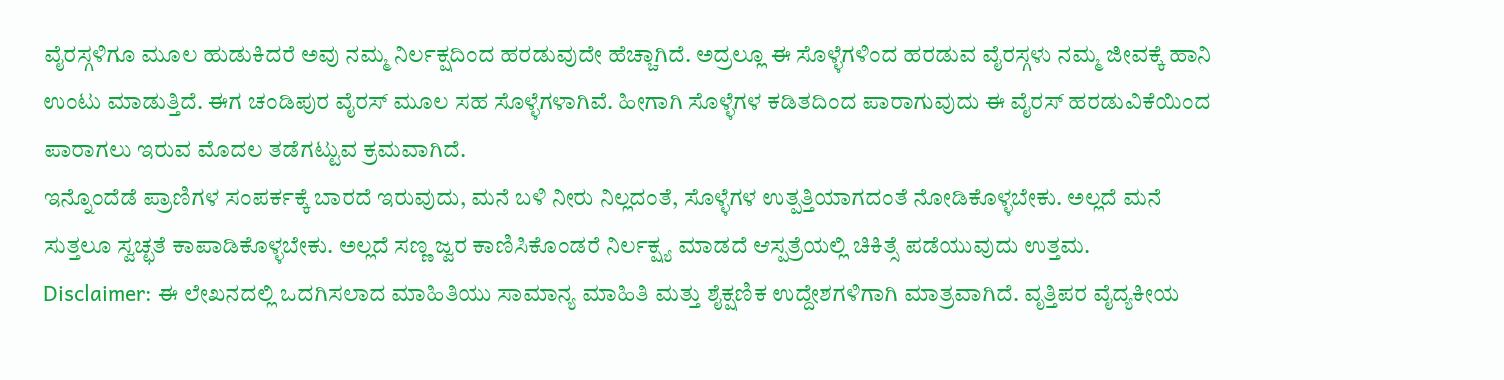ವೈರಸ್ಗಳಿಗೂ ಮೂಲ ಹುಡುಕಿದರೆ ಅವು ನಮ್ಮ ನಿರ್ಲಕ್ಷದಿಂದ ಹರಡುವುದೇ ಹೆಚ್ಚಾಗಿದೆ. ಅದ್ರಲ್ಲೂ ಈ ಸೊಳ್ಳೆಗಳಿಂದ ಹರಡುವ ವೈರಸ್ಗಳು ನಮ್ಮ ಜೀವಕ್ಕೆ ಹಾನಿ ಉಂಟು ಮಾಡುತ್ತಿದೆ. ಈಗ ಚಂಡಿಪುರ ವೈರಸ್ ಮೂಲ ಸಹ ಸೊಳ್ಳೆಗಳಾಗಿವೆ. ಹೀಗಾಗಿ ಸೊಳ್ಳೆಗಳ ಕಡಿತದಿಂದ ಪಾರಾಗುವುದು ಈ ವೈರಸ್ ಹರಡುವಿಕೆಯಿಂದ ಪಾರಾಗಲು ಇರುವ ಮೊದಲ ತಡೆಗಟ್ಟುವ ಕ್ರಮವಾಗಿದೆ.
ಇನ್ನೊಂದೆಡೆ ಪ್ರಾಣಿಗಳ ಸಂಪರ್ಕಕ್ಕೆ ಬಾರದೆ ಇರುವುದು, ಮನೆ ಬಳಿ ನೀರು ನಿಲ್ಲದಂತೆ, ಸೊಳ್ಳೆಗಳ ಉತ್ಪತ್ತಿಯಾಗದಂತೆ ನೋಡಿಕೊಳ್ಳಬೇಕು. ಅಲ್ಲದೆ ಮನೆ ಸುತ್ತಲೂ ಸ್ವಚ್ಛತೆ ಕಾಪಾಡಿಕೊಳ್ಳಬೇಕು. ಅಲ್ಲದೆ ಸಣ್ಣ ಜ್ವರ ಕಾಣಿಸಿಕೊಂಡರೆ ನಿರ್ಲಕ್ಷ್ಯ ಮಾಡದೆ ಆಸ್ಪತ್ರೆಯಲ್ಲಿ ಚಿಕಿತ್ಸೆ ಪಡೆಯುವುದು ಉತ್ತಮ.
Disclaimer: ಈ ಲೇಖನದಲ್ಲಿ ಒದಗಿಸಲಾದ ಮಾಹಿತಿಯು ಸಾಮಾನ್ಯ ಮಾಹಿತಿ ಮತ್ತು ಶೈಕ್ಷಣಿಕ ಉದ್ದೇಶಗಳಿಗಾಗಿ ಮಾತ್ರವಾಗಿದೆ. ವೃತ್ತಿಪರ ವೈದ್ಯಕೀಯ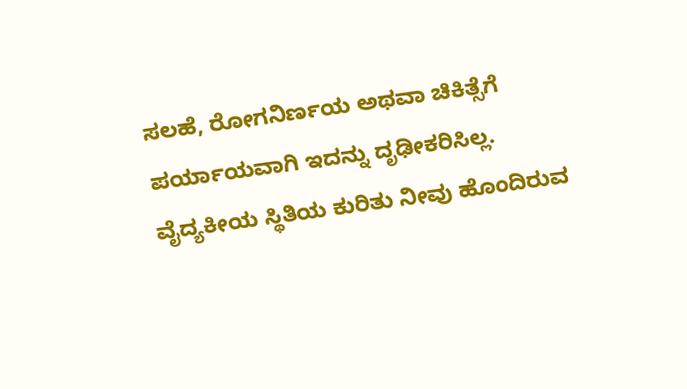ಸಲಹೆ, ರೋಗನಿರ್ಣಯ ಅಥವಾ ಚಿಕಿತ್ಸೆಗೆ ಪರ್ಯಾಯವಾಗಿ ಇದನ್ನು ದೃಢೀಕರಿಸಿಲ್ಲ. ವೈದ್ಯಕೀಯ ಸ್ಥಿತಿಯ ಕುರಿತು ನೀವು ಹೊಂದಿರುವ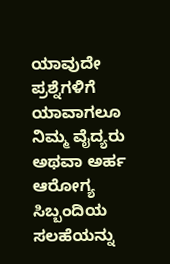ಯಾವುದೇ ಪ್ರಶ್ನೆಗಳಿಗೆ ಯಾವಾಗಲೂ ನಿಮ್ಮ ವೈದ್ಯರು ಅಥವಾ ಅರ್ಹ ಆರೋಗ್ಯ ಸಿಬ್ಬಂದಿಯ ಸಲಹೆಯನ್ನು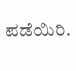ಪಡೆಯಿರಿ.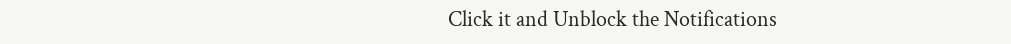Click it and Unblock the Notifications